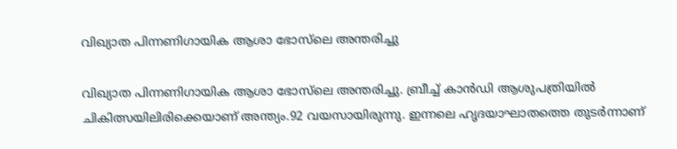വിഖ്യാത പിന്നണിഗായിക ആശാ ഭോസ്‌ലെ അന്തരിച്ചു

വിഖ്യാത പിന്നണിഗായിക ആശാ ഭോസ്‌ലെ അന്തരിച്ചു. ബ്രീച്ച് കാൻഡി ആശുപത്രിയിൽ ചികിത്സയിലിരിക്കെയാണ് അന്ത്യം.92 വയസായിരുന്നു. ഇന്നലെ ഹൃദയാഘാതത്തെ തുടർന്നാണ്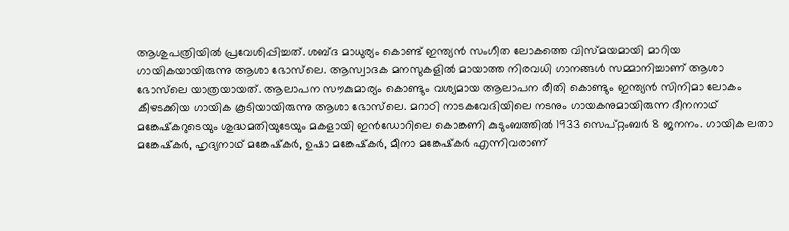ആശുപത്രിയിൽ പ്രവേശിപ്പിച്ചത്. ശബ്ദ മാധുര്യം കൊണ്ട് ഇന്ത്യന്‍ സംഗീത ലോകത്തെ വിസ്മയമായി മാറിയ ഗായികയായിരുന്നു ആശാ ഭോസ്‌ലെ. ആസ്വാദക മനസുകളില്‍ മായാത്ത നിരവധി ഗാനങ്ങള്‍ സമ്മാനിച്ചാണ് ആശാ ഭോസ്‌ലെ യാത്രയായത്. ആലാപന സൗകുമാര്യം കൊണ്ടും വശ്യമായ ആലാപന രീതി കൊണ്ടും ഇന്ത്യൻ സിനിമാ ലോകം കീഴടക്കിയ ഗായിക കൂടിയായിരുന്നു ആശാ ഭോസ്‌ലെ. മറാഠി നാടകവേദിയിലെ നടനും ഗായകനുമായിരുന്ന ദീനനാഥ് മങ്കേഷ്‌കറുടെയും ശുദ്ധമതിയുടേയും മകളായി ഇൻഡോറിലെ കൊങ്കണി കുടുംബത്തിൽ 1933 സെപ്റ്റംബർ 8 ജനനം. ഗായിക ലതാ മങ്കേഷ്‌കർ, ഹൃദ്യനാഥ് മങ്കേഷ്‌കർ, ഉഷാ മങ്കേഷ്‌കർ, മീനാ മങ്കേഷ്‌കർ എന്നിവരാണ്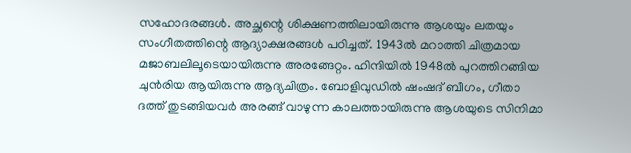സഹോദരങ്ങൾ. അച്ഛന്റെ ശിക്ഷണത്തിലായിരുന്നു ആശയും ലതയും സംഗീതത്തിന്റെ ആദ്യാക്ഷരങ്ങൾ പഠിച്ചത്. 1943ൽ മറാത്തി ചിത്രമായ മജാബലിലൂടെയായിരുന്നു അരങ്ങേറ്റം. ഹിന്ദിയിൽ 1948ൽ പുറത്തിറങ്ങിയ ചുൻരിയ ആയിരുന്നു ആദ്യചിത്രം. ബോളിവുഡില്‍ ഷംഷദ് ബീഗം, ഗീതാ ദത്ത് തുടങ്ങിയവര്‍ അരങ്ങ് വാഴുന്ന കാലത്തായിരുന്നു ആശയുടെ സിനിമാ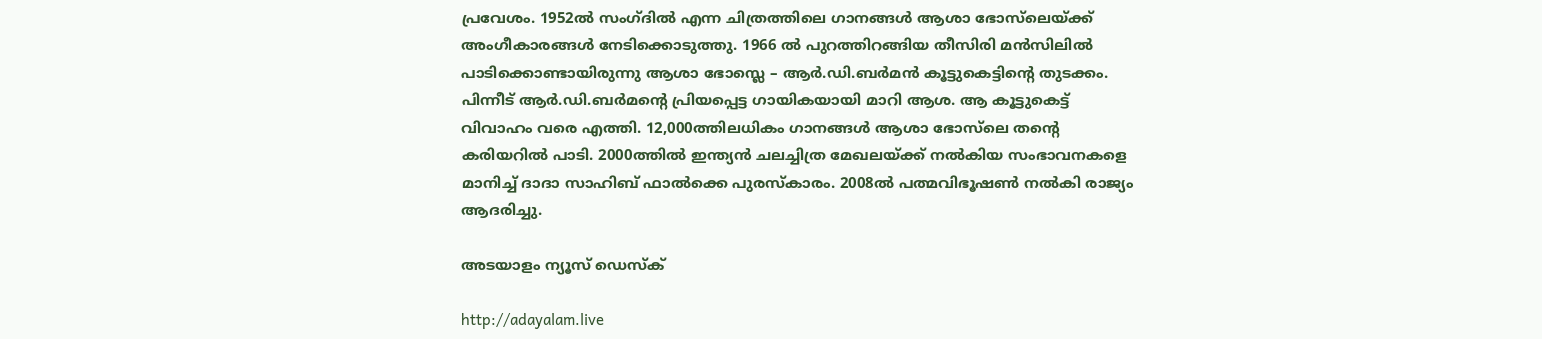പ്രവേശം. 1952ല്‍ സംഗ്ദില്‍ എന്ന ചിത്രത്തിലെ ഗാനങ്ങൾ ആശാ ഭോസ്‌ലെയ്ക്ക് അംഗീകാരങ്ങള്‍ നേടിക്കൊടുത്തു. 1966 ൽ പുറത്തിറങ്ങിയ തീസിരി മൻസിലിൽ പാടിക്കൊണ്ടായിരുന്നു ആശാ ഭോസ്ലെ – ആർ.ഡി.ബർമൻ കൂട്ടുകെട്ടിന്റെ തുടക്കം. പിന്നീട് ആർ.ഡി.ബർമന്റെ പ്രിയപ്പെട്ട ഗായികയായി മാറി ആശ. ആ കൂട്ടുകെട്ട് വിവാഹം വരെ എത്തി. 12,000ത്തിലധികം ഗാനങ്ങള്‍ ആശാ ഭോസ്‌ലെ തന്റെ കരിയറില്‍ പാടി. 2000ത്തിൽ ഇന്ത്യന്‍ ചലച്ചിത്ര മേഖലയ്ക്ക് നല്‍കിയ സംഭാവനകളെ മാനിച്ച് ദാദാ സാഹിബ് ഫാല്‍ക്കെ പുരസ്‌കാരം. 2008ൽ പത്മവിഭൂഷൺ നൽകി രാജ്യം ആദരിച്ചു.

അടയാളം ന്യൂസ് ഡെസ്ക്

http://adayalam.live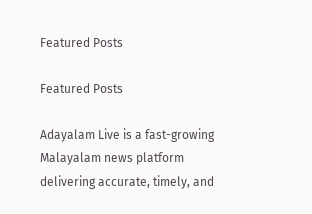Featured Posts

Featured Posts

Adayalam Live is a fast-growing Malayalam news platform delivering accurate, timely, and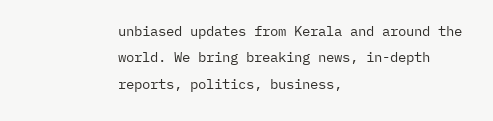unbiased updates from Kerala and around the world. We bring breaking news, in-depth reports, politics, business,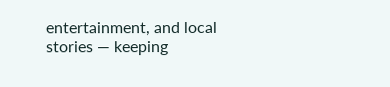entertainment, and local stories — keeping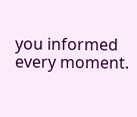you informed every moment.